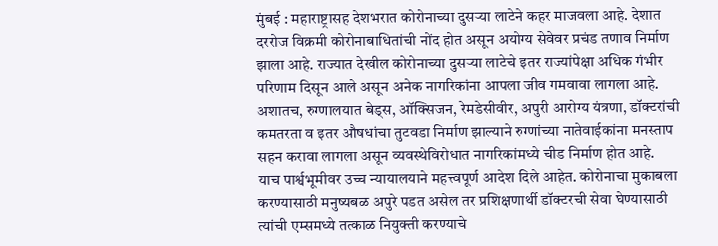मुंबई : महाराष्ट्रासह देशभरात कोरोनाच्या दुसऱ्या लाटेने कहर माजवला आहे. देशात दररोज विक्रमी कोरोनाबाधितांची नोंद होत असून अयोग्य सेवेवर प्रचंड तणाव निर्माण झाला आहे. राज्यात देखील कोरोनाच्या दुसऱ्या लाटेचे इतर राज्यांपेक्षा अधिक गंभीर परिणाम दिसून आले असून अनेक नागरिकांना आपला जीव गमवावा लागला आहे. अशातच, रुग्णालयात बेड्स, ऑक्सिजन, रेमडेसीवीर, अपुरी आरोग्य यंत्रणा, डॉक्टरांची कमतरता व इतर औषधांचा तुटवडा निर्माण झाल्याने रुग्णांच्या नातेवाईकांना मनस्ताप सहन करावा लागला असून व्यवस्थेविरोधात नागरिकांमध्ये चीड निर्माण होत आहे.
याच पार्श्वभूमीवर उच्च न्यायालयाने महत्त्वपूर्ण आदेश दिले आहेत. कोरोनाचा मुकाबला करण्यासाठी मनुष्यबळ अपुरे पडत असेल तर प्रशिक्षणार्थी डॉक्टरची सेवा घेण्यासाठी त्यांची एम्समध्ये तत्काळ नियुक्ती करण्याचे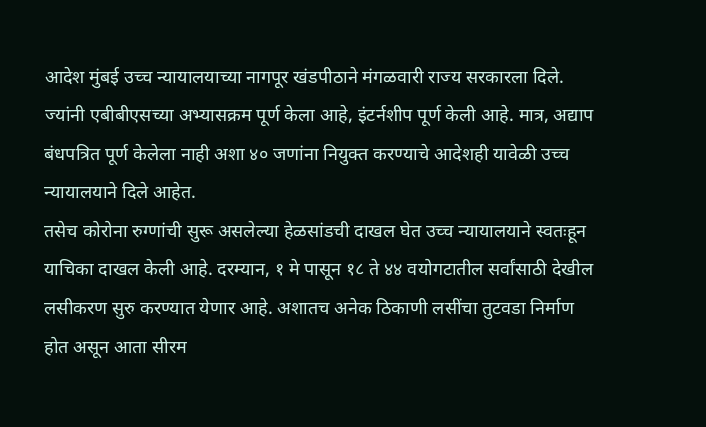आदेश मुंबई उच्च न्यायालयाच्या नागपूर खंडपीठाने मंगळवारी राज्य सरकारला दिले. ज्यांनी एबीबीएसच्या अभ्यासक्रम पूर्ण केला आहे, इंटर्नशीप पूर्ण केली आहे. मात्र, अद्याप बंधपत्रित पूर्ण केलेला नाही अशा ४० जणांना नियुक्त करण्याचे आदेशही यावेळी उच्च न्यायालयाने दिले आहेत.
तसेच कोरोना रुग्णांची सुरू असलेल्या हेळसांडची दाखल घेत उच्च न्यायालयाने स्वतःहून याचिका दाखल केली आहे. दरम्यान, १ मे पासून १८ ते ४४ वयोगटातील सर्वांसाठी देखील लसीकरण सुरु करण्यात येणार आहे. अशातच अनेक ठिकाणी लसींचा तुटवडा निर्माण होत असून आता सीरम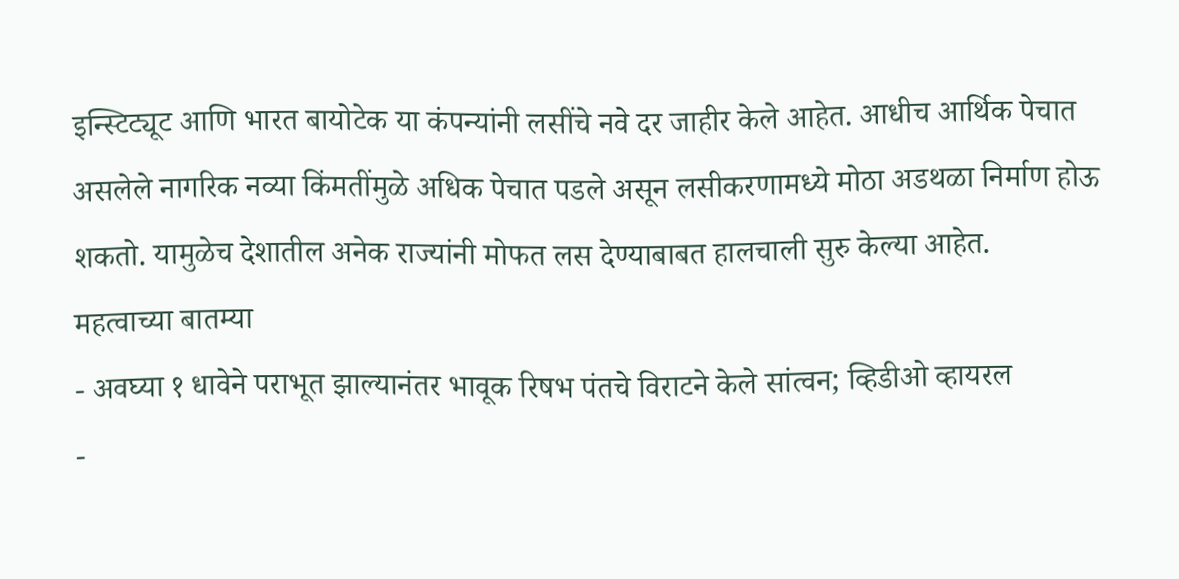इन्स्टिट्यूट आणि भारत बायोटेक या कंपन्यांनी लसींचे नवे दर जाहीर केले आहेत. आधीच आर्थिक पेचात असलेले नागरिक नव्या किंमतींमुळे अधिक पेचात पडले असून लसीकरणामध्ये मोठा अडथळा निर्माण होऊ शकतो. यामुळेच देशातील अनेक राज्यांनी मोफत लस देण्याबाबत हालचाली सुरु केल्या आहेत.
महत्वाच्या बातम्या
- अवघ्या १ धावेने पराभूत झाल्यानंतर भावूक रिषभ पंतचे विराटने केले सांत्वन; व्हिडीओ व्हायरल
-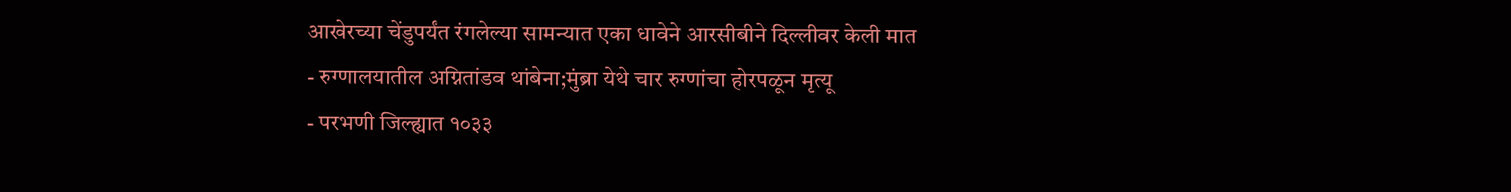आखेरच्या चेंडुपर्यंत रंगलेल्या सामन्यात एका धावेने आरसीबीने दिल्लीवर केली मात
- रुग्णालयातील अग्नितांडव थांबेना;मुंब्रा येथे चार रुग्णांचा होरपळून मृत्यू
- परभणी जिल्ह्यात १०३३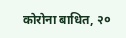कोरोना बाधित, २०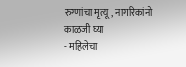रुग्णांचा मृत्यू, नागरिकांनो काळजी घ्या
- महिलेचा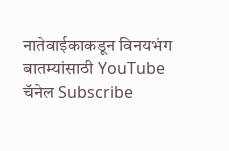नातेवाईकाकडून विनयभंग
बातम्यांसाठी YouTube चॅनेल Subscribe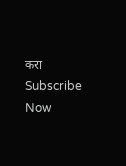करा
Subscribe Now